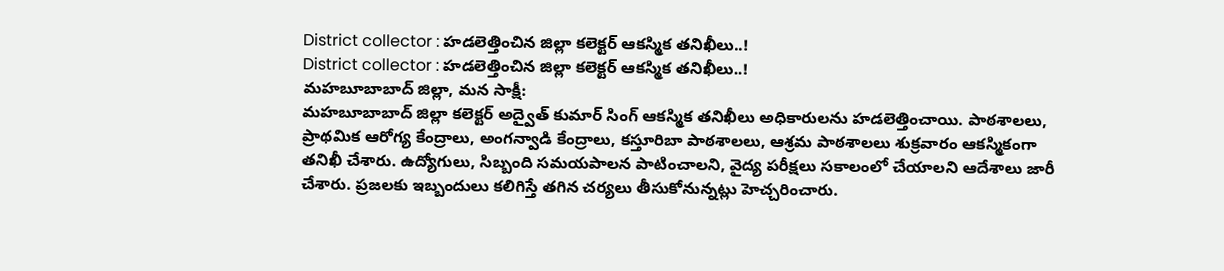District collector : హడలెత్తించిన జిల్లా కలెక్టర్ ఆకస్మిక తనిఖీలు..!
District collector : హడలెత్తించిన జిల్లా కలెక్టర్ ఆకస్మిక తనిఖీలు..!
మహబూబాబాద్ జిల్లా, మన సాక్షీ:
మహబూబాబాద్ జిల్లా కలెక్టర్ అద్వైత్ కుమార్ సింగ్ ఆకస్మిక తనిఖీలు అధికారులను హడలెత్తించాయి. పాఠశాలలు, ప్రాథమిక ఆరోగ్య కేంద్రాలు, అంగన్వాడి కేంద్రాలు, కస్తూరిబా పాఠశాలలు, ఆశ్రమ పాఠశాలలు శుక్రవారం ఆకస్మికంగా తనిఖీ చేశారు. ఉద్యోగులు, సిబ్బంది సమయపాలన పాటించాలని, వైద్య పరీక్షలు సకాలంలో చేయాలని ఆదేశాలు జారీ చేశారు. ప్రజలకు ఇబ్బందులు కలిగిస్తే తగిన చర్యలు తీసుకోనున్నట్లు హెచ్చరించారు.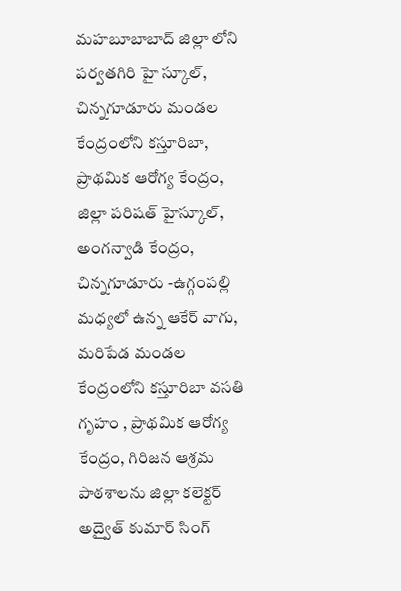మహబూబాబాద్ జిల్లా లోని పర్వతగిరి హై స్కూల్, చిన్నగూడూరు మండల కేంద్రంలోని కస్తూరిబా, ప్రాథమిక ఆరోగ్య కేంద్రం, జిల్లా పరిషత్ హైస్కూల్, అంగన్వాడి కేంద్రం, చిన్నగూడూరు -ఉగ్గంపల్లి మధ్యలో ఉన్న ఆకేర్ వాగు, మరిపేడ మండల కేంద్రంలోని కస్తూరిబా వసతి గృహం , ప్రాథమిక ఆరోగ్య కేంద్రం, గిరిజన ఆశ్రమ పాఠశాలను జిల్లా కలెక్టర్ అద్వైత్ కుమార్ సింగ్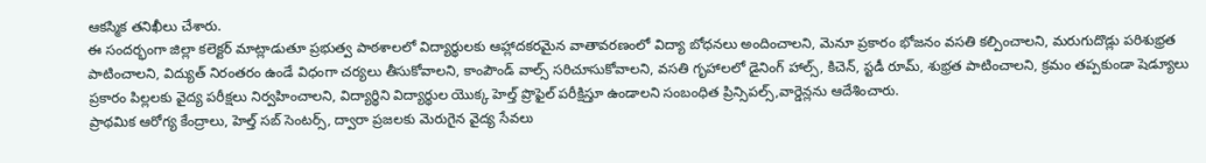ఆకస్మిక తనిఖీలు చేశారు.
ఈ సందర్భంగా జిల్లా కలెక్టర్ మాట్లాడుతూ ప్రభుత్వ పాఠశాలలో విద్యార్థులకు ఆహ్లాదకరమైన వాతావరణంలో విద్యా బోధనలు అందించాలని, మెనూ ప్రకారం భోజనం వసతి కల్పించాలని, మరుగుదొడ్లు పరిశుభ్రత పాటించాలని, విద్యుత్ నిరంతరం ఉండే విధంగా చర్యలు తీసుకోవాలని, కాంపౌండ్ వాల్స్ సరిచూసుకోవాలని, వసతి గృహాలలో డైనింగ్ హాల్స్, కిచెన్, స్టడీ రూమ్, శుభ్రత పాటించాలని, క్రమం తప్పకుండా షెడ్యూలు ప్రకారం పిల్లలకు వైద్య పరీక్షలు నిర్వహించాలని, విద్యార్థిని విద్యార్థుల యొక్క హెల్త్ ప్రొఫైల్ పరీక్షిస్తూ ఉండాలని సంబంధిత ప్రిన్సిపల్స్,వార్డెన్లను ఆదేశించారు.
ప్రాథమిక ఆరోగ్య కేంద్రాలు, హెల్త్ సబ్ సెంటర్స్, ద్వారా ప్రజలకు మెరుగైన వైద్య సేవలు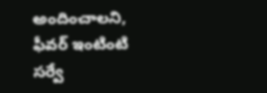అందించాలని, ఫీవర్ ఇంటింటి సర్వే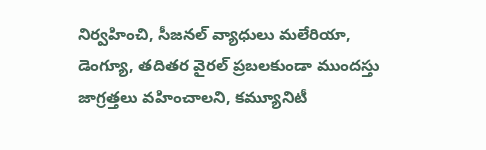నిర్వహించి, సీజనల్ వ్యాధులు మలేరియా, డెంగ్యూ, తదితర వైరల్ ప్రబలకుండా ముందస్తు జాగ్రత్తలు వహించాలని, కమ్యూనిటీ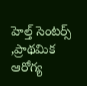హెల్త్ సెంటర్స్ ,ప్రాథమిక ఆరోగ్య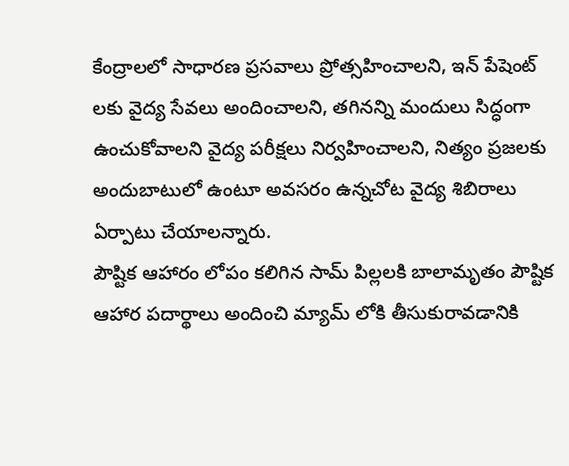కేంద్రాలలో సాధారణ ప్రసవాలు ప్రోత్సహించాలని, ఇన్ పేషెంట్ లకు వైద్య సేవలు అందించాలని, తగినన్ని మందులు సిద్ధంగా ఉంచుకోవాలని వైద్య పరీక్షలు నిర్వహించాలని, నిత్యం ప్రజలకు అందుబాటులో ఉంటూ అవసరం ఉన్నచోట వైద్య శిబిరాలు ఏర్పాటు చేయాలన్నారు.
పౌష్టిక ఆహారం లోపం కలిగిన సామ్ పిల్లలకి బాలామృతం పౌష్టిక ఆహార పదార్థాలు అందించి మ్యామ్ లోకి తీసుకురావడానికి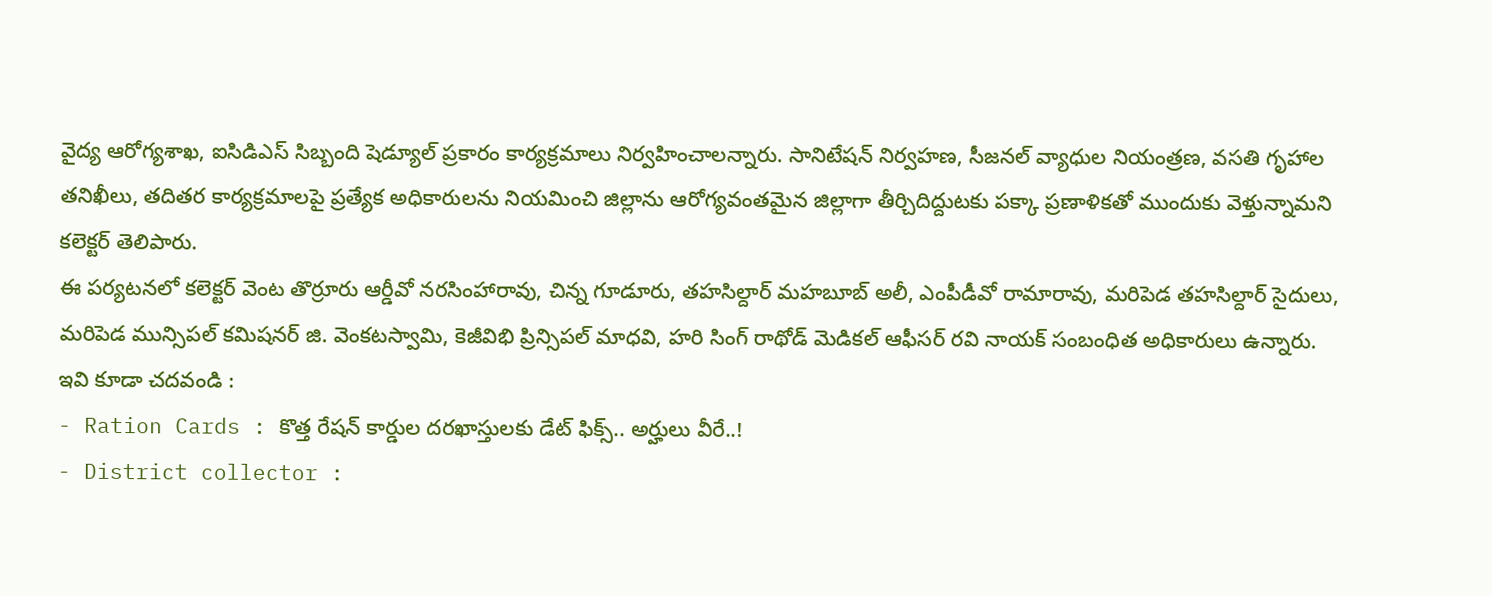వైద్య ఆరోగ్యశాఖ, ఐసిడిఎస్ సిబ్బంది షెడ్యూల్ ప్రకారం కార్యక్రమాలు నిర్వహించాలన్నారు. సానిటేషన్ నిర్వహణ, సీజనల్ వ్యాధుల నియంత్రణ, వసతి గృహాల తనిఖీలు, తదితర కార్యక్రమాలపై ప్రత్యేక అధికారులను నియమించి జిల్లాను ఆరోగ్యవంతమైన జిల్లాగా తీర్చిదిద్దుటకు పక్కా ప్రణాళికతో ముందుకు వెళ్తున్నామని కలెక్టర్ తెలిపారు.
ఈ పర్యటనలో కలెక్టర్ వెంట తొర్రూరు ఆర్డీవో నరసింహారావు, చిన్న గూడూరు, తహసిల్దార్ మహబూబ్ అలీ, ఎంపీడీవో రామారావు, మరిపెడ తహసిల్దార్ సైదులు, మరిపెడ మున్సిపల్ కమిషనర్ జి. వెంకటస్వామి, కెజీవిభి ప్రిన్సిపల్ మాధవి, హరి సింగ్ రాథోడ్ మెడికల్ ఆఫీసర్ రవి నాయక్ సంబంధిత అధికారులు ఉన్నారు.
ఇవి కూడా చదవండి :
- Ration Cards : కొత్త రేషన్ కార్డుల దరఖాస్తులకు డేట్ ఫిక్స్.. అర్హులు వీరే..!
- District collector :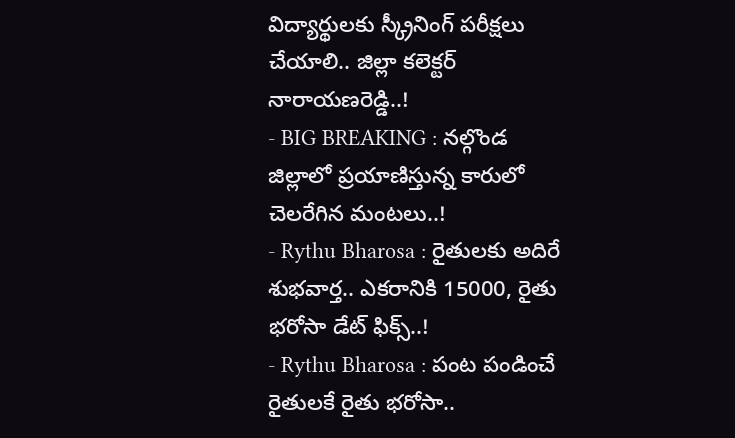విద్యార్థులకు స్క్రీనింగ్ పరీక్షలు చేయాలి.. జిల్లా కలెక్టర్ నారాయణరెడ్డి..!
- BIG BREAKING : నల్గొండ జిల్లాలో ప్రయాణిస్తున్న కారులో చెలరేగిన మంటలు..!
- Rythu Bharosa : రైతులకు అదిరే శుభవార్త.. ఎకరానికి 15000, రైతు భరోసా డేట్ ఫిక్స్..!
- Rythu Bharosa : పంట పండించే రైతులకే రైతు భరోసా..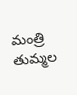మంత్రి తుమ్మల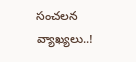సంచలన వ్యాఖ్యలు..!